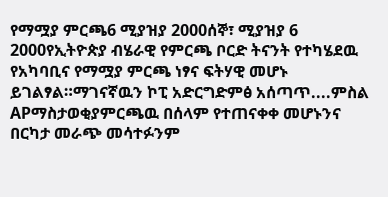የማሟያ ምርጫ6 ሚያዝያ 2000ሰኞ፣ ሚያዝያ 6 2000የኢትዮጵያ ብሄራዊ የምርጫ ቦርድ ትናንት የተካሄደዉ የአካባቢና የማሟያ ምርጫ ነፃና ፍትሃዊ መሆኑ ይገልፃል።ማገናኛዉን ኮፒ አድርግድምፅ አሰጣጥ....ምስል APማስታወቂያምርጫዉ በሰላም የተጠናቀቀ መሆኑንና በርካታ መራጭ መሳተፉንም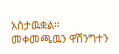አስታዉቋል። መቀመጫዉን ዋሽንግተን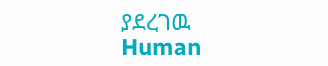ያደረገዉ Human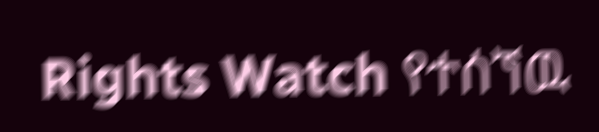Rights Watch የተሰኘዉ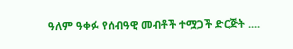ዓለም ዓቀፉ የሰብዓዊ መብቶች ተሟጋች ድርጅት ....